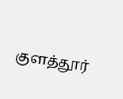குளத்தூர்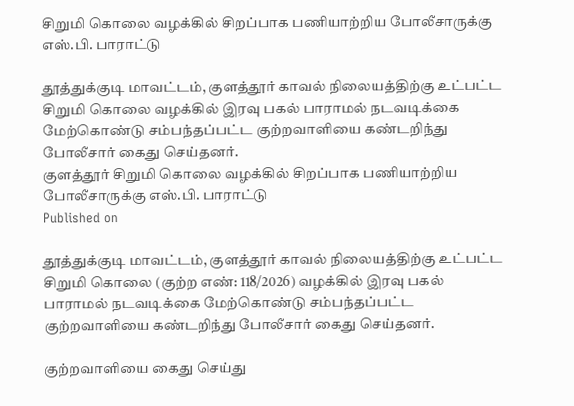சிறுமி கொலை வழக்கில் சிறப்பாக பணியாற்றிய போலீசாருக்கு எஸ்.பி. பாராட்டு

தூத்துக்குடி மாவட்டம், குளத்தூர் காவல் நிலையத்திற்கு உட்பட்ட சிறுமி கொலை வழக்கில் இரவு பகல் பாராமல் நடவடிக்கை மேற்கொண்டு சம்பந்தப்பட்ட குற்றவாளியை கண்டறிந்து போலீசார் கைது செய்தனர்.
குளத்தூர் சிறுமி கொலை வழக்கில் சிறப்பாக பணியாற்றிய போலீசாருக்கு எஸ்.பி. பாராட்டு
Published on

தூத்துக்குடி மாவட்டம், குளத்தூர் காவல் நிலையத்திற்கு உட்பட்ட சிறுமி கொலை (குற்ற‌ எண்: 118/2026) வழக்கில் இரவு பகல் பாராமல் நடவடிக்கை மேற்கொண்டு சம்பந்தப்பட்ட குற்றவாளியை கண்டறிந்து போலீசார் கைது செய்தனர்.

குற்றவாளியை கைது செய்து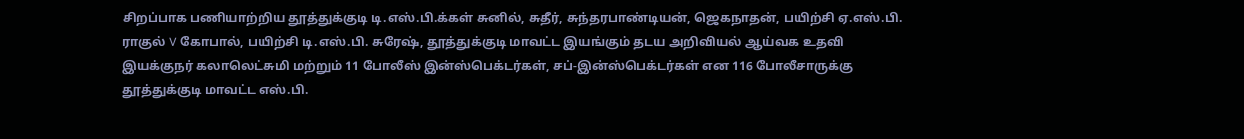சிறப்பாக பணியாற்றிய தூத்துக்குடி டி.எஸ்.பி.க்கள் சுனில், சுதீர், சுந்தரபாண்டியன், ஜெகநாதன், பயிற்சி ஏ.எஸ்.பி. ராகுல் V கோபால், பயிற்சி டி.எஸ்.பி. சுரேஷ், தூத்துக்குடி மாவட்ட இயங்கும் தடய அறிவியல் ஆய்வக உதவி இயக்குநர் கலாலெட்சுமி மற்றும் 11 போலீஸ் இன்ஸ்பெக்டர்கள், சப்-இன்ஸ்பெக்டர்கள் என 116 போலீசாருக்கு தூத்துக்குடி மாவட்ட எஸ்.பி.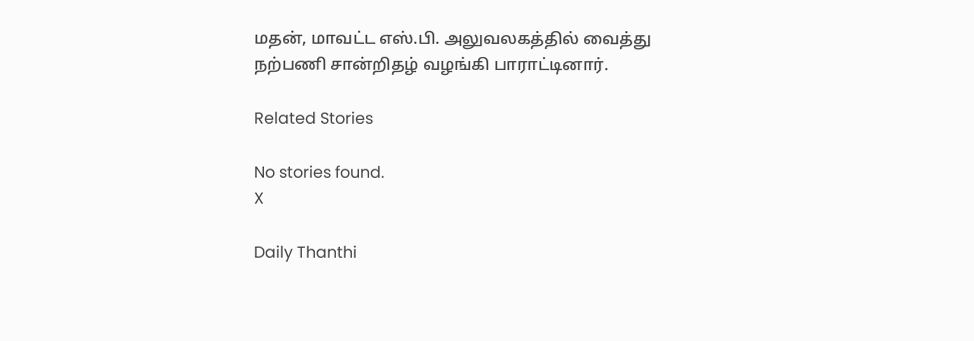மதன், மாவட்ட எஸ்.பி. அலுவலகத்தில் வைத்து நற்பணி சான்றிதழ் வழங்கி பாராட்டினார்.

Related Stories

No stories found.
X

Daily Thanthi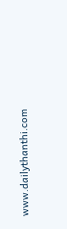www.dailythanthi.com